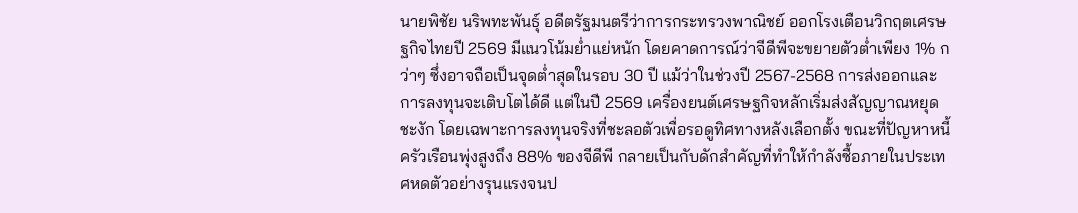นายพิชัย นริพทะพันธุ์ อดีตรัฐมนตรีว่าการกระทรวงพาณิชย์ ออกโรงเตือนวิกฤตเศรษฐกิจไทยปี 2569 มีแนวโน้มย่ำแย่หนัก โดยคาดการณ์ว่าจีดีพีจะขยายตัวต่ำเพียง 1% กว่าๆ ซึ่งอาจถือเป็นจุดต่ำสุดในรอบ 30 ปี แม้ว่าในช่วงปี 2567-2568 การส่งออกและการลงทุนจะเติบโตได้ดี แต่ในปี 2569 เครื่องยนต์เศรษฐกิจหลักเริ่มส่งสัญญาณหยุดชะงัก โดยเฉพาะการลงทุนจริงที่ชะลอตัวเพื่อรอดูทิศทางหลังเลือกตั้ง ขณะที่ปัญหาหนี้ครัวเรือนพุ่งสูงถึง 88% ของจีดีพี กลายเป็นกับดักสำคัญที่ทำให้กำลังซื้อภายในประเทศหดตัวอย่างรุนแรงจนป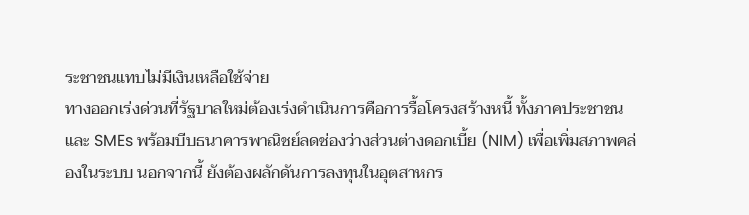ระชาชนแทบไม่มีเงินเหลือใช้จ่าย
ทางออกเร่งด่วนที่รัฐบาลใหม่ต้องเร่งดำเนินการคือการรื้อโครงสร้างหนี้ ทั้งภาคประชาชนและ SMEs พร้อมบีบธนาคารพาณิชย์ลดช่องว่างส่วนต่างดอกเบี้ย (NIM) เพื่อเพิ่มสภาพคล่องในระบบ นอกจากนี้ ยังต้องผลักดันการลงทุนในอุตสาหกร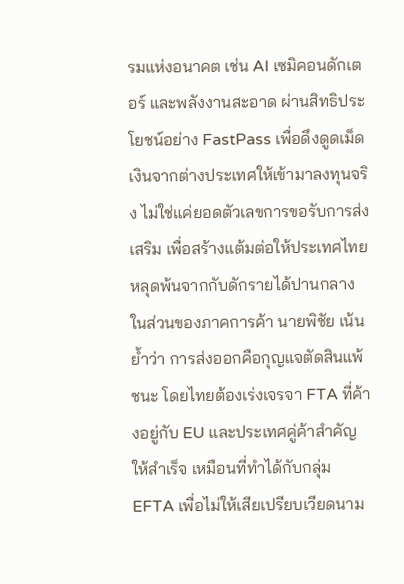รมแห่งอนาคต เช่น AI เซมิคอนดักเตอร์ และพลังงานสะอาด ผ่านสิทธิประโยชน์อย่าง FastPass เพื่อดึงดูดเม็ดเงินจากต่างประเทศให้เข้ามาลงทุนจริง ไม่ใช่แค่ยอดตัวเลขการขอรับการส่งเสริม เพื่อสร้างแต้มต่อให้ประเทศไทยหลุดพ้นจากกับดักรายได้ปานกลาง
ในส่วนของภาคการค้า นายพิชัย เน้นย้ำว่า การส่งออกคือกุญแจตัดสินแพ้ชนะ โดยไทยต้องเร่งเจรจา FTA ที่ค้างอยู่กับ EU และประเทศคู่ค้าสำคัญให้สำเร็จ เหมือนที่ทำได้กับกลุ่ม EFTA เพื่อไม่ให้เสียเปรียบเวียดนาม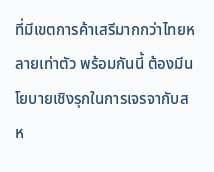ที่มีเขตการค้าเสรีมากกว่าไทยหลายเท่าตัว พร้อมกันนี้ ต้องมีนโยบายเชิงรุกในการเจรจากับสห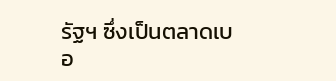รัฐฯ ซึ่งเป็นตลาดเบอ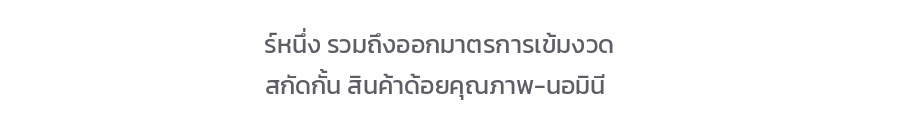ร์หนึ่ง รวมถึงออกมาตรการเข้มงวดสกัดกั้น สินค้าด้อยคุณภาพ-นอมินี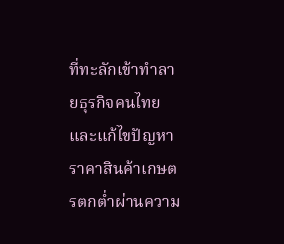ที่ทะลักเข้าทำลายธุรกิจคนไทย และแก้ไขปัญหาราคาสินค้าเกษตรตกต่ำผ่านความ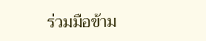ร่วมมือข้าม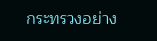กระทรวงอย่าง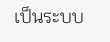เป็นระบบ